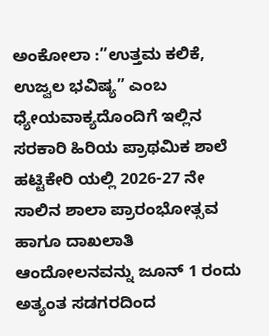ಅಂಕೋಲಾ :”ಉತ್ತಮ ಕಲಿಕೆ, ಉಜ್ವಲ ಭವಿಷ್ಯ” ಎಂಬ ಧ್ಯೇಯವಾಕ್ಯದೊಂದಿಗೆ ಇಲ್ಲಿನ ಸರಕಾರಿ ಹಿರಿಯ ಪ್ರಾಥಮಿಕ ಶಾಲೆ ಹಟ್ಟಿಕೇರಿ ಯಲ್ಲಿ 2026-27 ನೇ ಸಾಲಿನ ಶಾಲಾ ಪ್ರಾರಂಭೋತ್ಸವ ಹಾಗೂ ದಾಖಲಾತಿ ಆಂದೋಲನವನ್ನು ಜೂನ್ 1 ರಂದು ಅತ್ಯಂತ ಸಡಗರದಿಂದ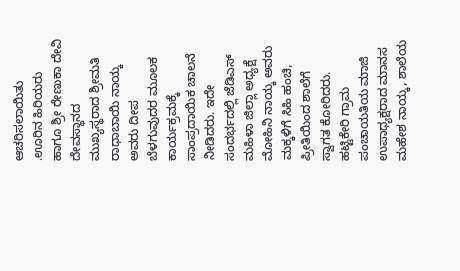ಆಚರಿಸಲಾಯಿತು
.ಊರಿನ ಹಿರಿಯರು ಹಾಗೂ ಶ್ರೀ ರೇಣುಕಾ ದೇವಿ ದೇವಸ್ಥಾನದ ಮುಖ್ಯಸ್ಥರಾದ ಶ್ರೀಮತಿ ರಾಧಾಬಾಯಿ ನಾಯ್ಕ ಅವರು ದೀಪ ಬೆಳಗುವುದರ ಮೂಲಕ ಕಾರ್ಯಕ್ರಮಕ್ಕೆ ಸಾಂಪ್ರದಾಯಿಕ ಚಾಲನೆ ನೀಡಿದರು. ಇದೇ ಸಂದರ್ಭದಲ್ಲಿ ಜೆಡಿಎಸ್ ಮಹಿಳಾ ಜಿಲ್ಲಾ ಅಧ್ಯಕ್ಷೆ ಮೋಹಿನಿ ನಾಯ್ಕ ಅವರು ಮಕ್ಕಳಿಗೆ ಸಿಹಿ ಹಂಚಿ, ಪ್ರೀತಿಯಿಂದ ಶಾಲೆಗೆ ಸ್ವಾಗತ ಕೋರಿದರು.
ಹಟ್ಟಿಕೇರಿ ಗ್ರಾಮ ಪಂಚಾಯತಿಯ ಮಾಜಿ ಉಪಾಧ್ಯಕ್ಷರಾದ ಮಾನಸ ಮಹೇಶ ನಾಯ್ಕ, ಶಾಲೆಯ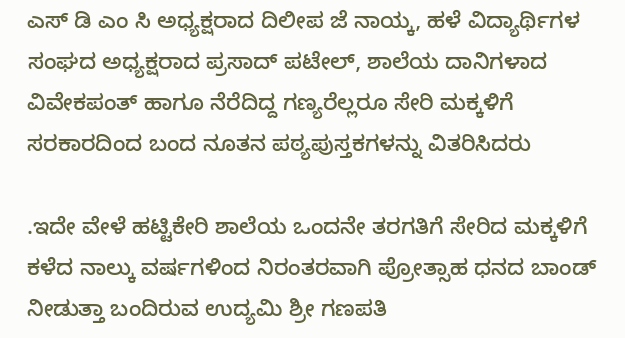ಎಸ್ ಡಿ ಎಂ ಸಿ ಅಧ್ಯಕ್ಷರಾದ ದಿಲೀಪ ಜೆ ನಾಯ್ಕ, ಹಳೆ ವಿದ್ಯಾರ್ಥಿಗಳ ಸಂಘದ ಅಧ್ಯಕ್ಷರಾದ ಪ್ರಸಾದ್ ಪಟೇಲ್, ಶಾಲೆಯ ದಾನಿಗಳಾದ ವಿವೇಕಪಂತ್ ಹಾಗೂ ನೆರೆದಿದ್ದ ಗಣ್ಯರೆಲ್ಲರೂ ಸೇರಿ ಮಕ್ಕಳಿಗೆ ಸರಕಾರದಿಂದ ಬಂದ ನೂತನ ಪಠ್ಯಪುಸ್ತಕಗಳನ್ನು ವಿತರಿಸಿದರು

.ಇದೇ ವೇಳೆ ಹಟ್ಟಿಕೇರಿ ಶಾಲೆಯ ಒಂದನೇ ತರಗತಿಗೆ ಸೇರಿದ ಮಕ್ಕಳಿಗೆ ಕಳೆದ ನಾಲ್ಕು ವರ್ಷಗಳಿಂದ ನಿರಂತರವಾಗಿ ಪ್ರೋತ್ಸಾಹ ಧನದ ಬಾಂಡ್ ನೀಡುತ್ತಾ ಬಂದಿರುವ ಉದ್ಯಮಿ ಶ್ರೀ ಗಣಪತಿ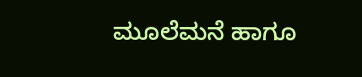ಮೂಲೆಮನೆ ಹಾಗೂ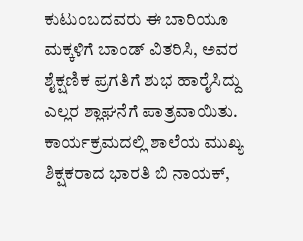ಕುಟುಂಬದವರು ಈ ಬಾರಿಯೂ ಮಕ್ಕಳಿಗೆ ಬಾಂಡ್ ವಿತರಿಸಿ, ಅವರ ಶೈಕ್ಷಣಿಕ ಪ್ರಗತಿಗೆ ಶುಭ ಹಾರೈಸಿದ್ದು ಎಲ್ಲರ ಶ್ಲಾಘನೆಗೆ ಪಾತ್ರವಾಯಿತು. ಕಾರ್ಯಕ್ರಮದಲ್ಲಿ ಶಾಲೆಯ ಮುಖ್ಯ ಶಿಕ್ಷಕರಾದ ಭಾರತಿ ಬಿ ನಾಯಕ್,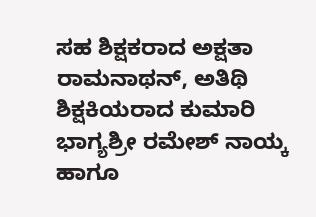ಸಹ ಶಿಕ್ಷಕರಾದ ಅಕ್ಷತಾ ರಾಮನಾಥನ್, ಅತಿಥಿ ಶಿಕ್ಷಕಿಯರಾದ ಕುಮಾರಿ ಭಾಗ್ಯಶ್ರೀ ರಮೇಶ್ ನಾಯ್ಕ ಹಾಗೂ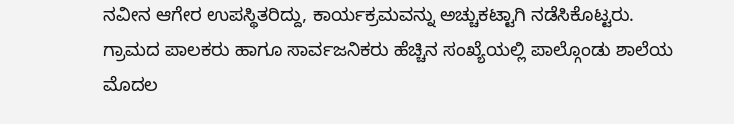ನವೀನ ಆಗೇರ ಉಪಸ್ಥಿತರಿದ್ದು, ಕಾರ್ಯಕ್ರಮವನ್ನು ಅಚ್ಚುಕಟ್ಟಾಗಿ ನಡೆಸಿಕೊಟ್ಟರು. ಗ್ರಾಮದ ಪಾಲಕರು ಹಾಗೂ ಸಾರ್ವಜನಿಕರು ಹೆಚ್ಚಿನ ಸಂಖ್ಯೆಯಲ್ಲಿ ಪಾಲ್ಗೊಂಡು ಶಾಲೆಯ ಮೊದಲ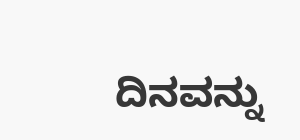ದಿನವನ್ನು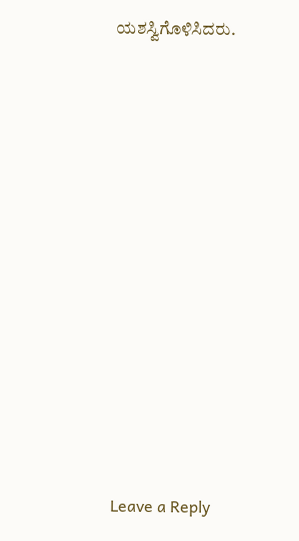ಯಶಸ್ವಿಗೊಳಿಸಿದರು.













Leave a Reply